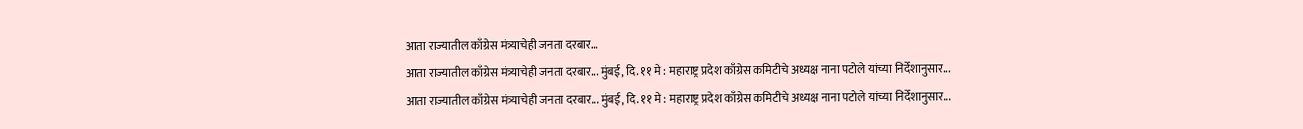आता राज्यातील काँग्रेस मंत्र्याचेही जनता दरबार…
आता राज्यातील काँग्रेस मंत्र्याचेही जनता दरबार... मुंबई, दि. ११ मे : महाराष्ट्र प्रदेश काँग्रेस कमिटीचे अध्यक्ष नाना पटोले यांच्या निर्देशानुसार...
आता राज्यातील काँग्रेस मंत्र्याचेही जनता दरबार... मुंबई, दि. ११ मे : महाराष्ट्र प्रदेश काँग्रेस कमिटीचे अध्यक्ष नाना पटोले यांच्या निर्देशानुसार...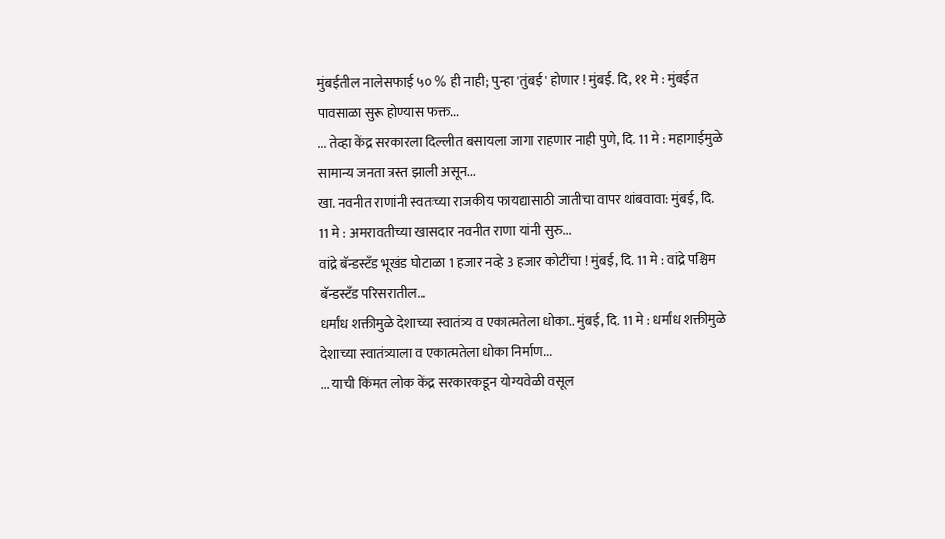मुंबईतील नालेसफाई ५० % ही नाही; पुन्हा 'तुंबई' होणार ! मुंबई. दि, ११ मे : मुंबईत पावसाळा सुरू होण्यास फक्त...
... तेव्हा केंद्र सरकारला दिल्लीत बसायला जागा राहणार नाही पुणे, दि. 11 मे : महागाईमुळे सामान्य जनता त्रस्त झाली असून...
खा. नवनीत राणांनी स्वतःच्या राजकीय फायद्यासाठी जातीचा वापर थांबवावा: मुंबई, दि. 11 मे : अमरावतीच्या खासदार नवनीत राणा यांनी सुरु...
वांद्रे बॅन्डस्टॅंड भूखंड घोटाळा 1 हजार नव्हे 3 हजार कोटींचा ! मुंबई, दि. 11 मे : वांद्रे पश्चिम बॅन्डस्टॅंड परिसरातील...
धर्मांध शक्तीमुळे देशाच्या स्वातंत्र्य व एकात्मतेला धोका.. मुंबई, दि. 11 मे : धर्मांध शक्तीमुळे देशाच्या स्वातंत्र्याला व एकात्मतेला धोका निर्माण...
... याची किंमत लोक केंद्र सरकारकडून योग्यवेळी वसूल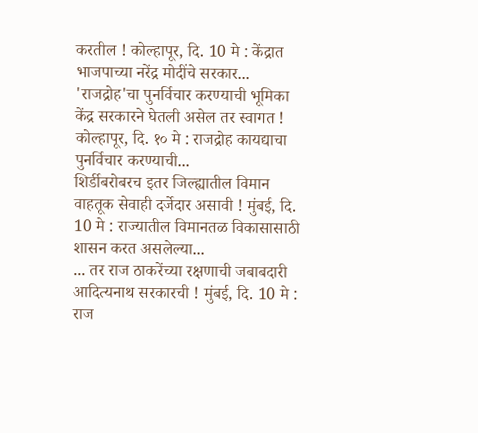करतील ! कोल्हापूर, दि. 10 मे : केंद्रात भाजपाच्या नरेंद्र मोदींचे सरकार...
'राजद्रोह'चा पुनर्विचार करण्याची भूमिका केंद्र सरकारने घेतली असेल तर स्वागत ! कोल्हापूर, दि. १० मे : राजद्रोह कायद्याचा पुनर्विचार करण्याची...
शिर्डीबरोबरच इतर जिल्ह्यातील विमान वाहतूक सेवाही दर्जेदार असावी ! मुंबई, दि. 10 मे : राज्यातील विमानतळ विकासासाठी शासन करत असलेल्या...
... तर राज ठाकरेंच्या रक्षणाची जबाबदारी आदित्यनाथ सरकारची ! मुंबई, दि. 10 मे : राज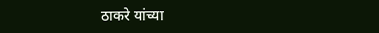ठाकरे यांच्या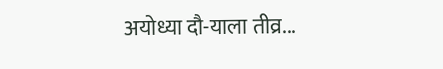अयोध्या दौ-याला तीव्र...